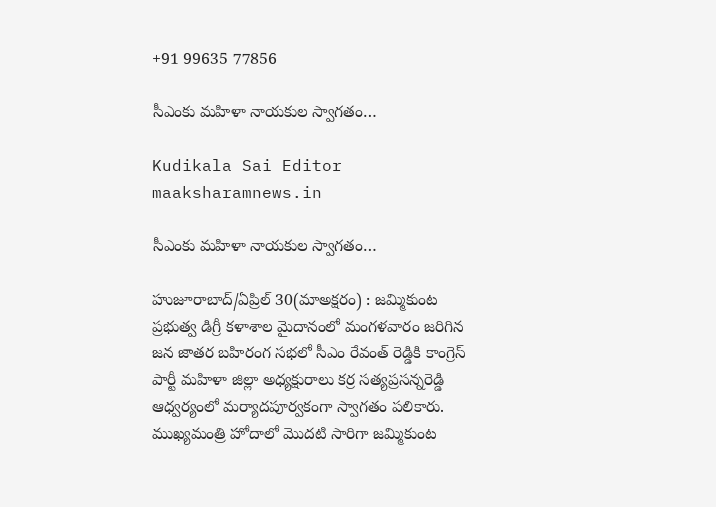+91 99635 77856

సీఎంకు మహిళా నాయకుల స్వాగతం…

Kudikala Sai Editor
maaksharamnews.in

సీఎంకు మహిళా నాయకుల స్వాగతం…

హుజూరాబాద్/ఏప్రిల్ 30(మాఅక్షరం) : జమ్మికుంట ప్రభుత్వ డిగ్రీ కళాశాల మైదానంలో మంగళవారం జరిగిన జన జాతర బహిరంగ సభలో సీఎం రేవంత్ రెడ్డికి కాంగ్రెస్ పార్టీ మహిళా జిల్లా అధ్యక్షురాలు కర్ర సత్యప్రసన్నరెడ్డి ఆధ్వర్యంలో మర్యాదపూర్వకంగా స్వాగతం పలికారు. ముఖ్యమంత్రి హోదాలో మొదటి సారిగా జమ్మికుంట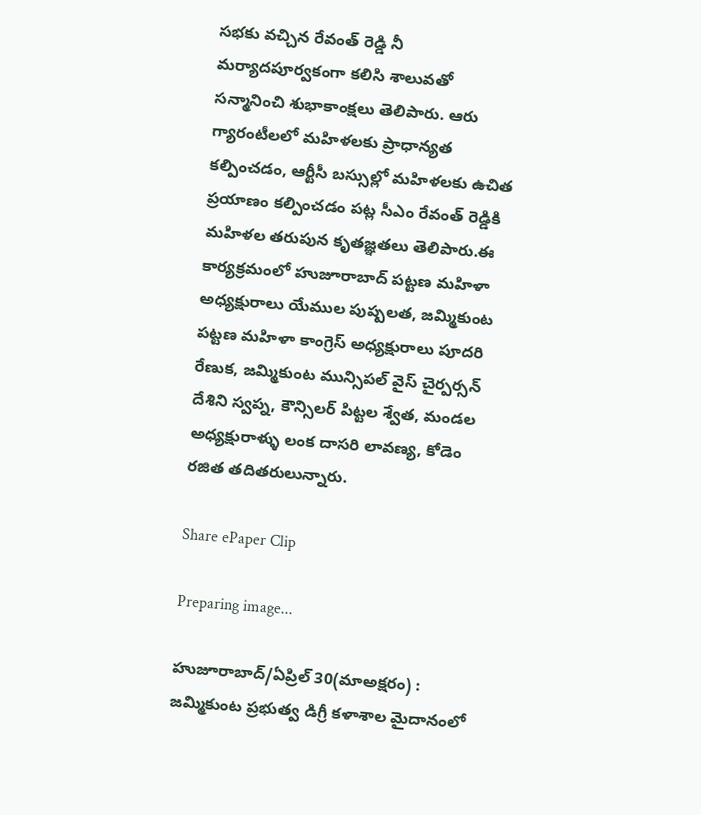సభకు వచ్చిన రేవంత్ రెడ్డి నీ మర్యాదపూర్వకంగా కలిసి శాలువతో సన్మానించి శుభాకాంక్షలు తెలిపారు. ఆరు గ్యారంటీలలో మహిళలకు ప్రాధాన్యత కల్పించడం, ఆర్టీసీ బస్సుల్లో మహిళలకు ఉచిత ప్రయాణం కల్పించడం పట్ల సీఎం రేవంత్ రెడ్డికి మహిళల తరుపున కృతజ్ఞతలు తెలిపారు.ఈ కార్యక్రమంలో హుజూరాబాద్ పట్టణ మహిళా అధ్యక్షురాలు యేముల పుష్పలత, జమ్మికుంట పట్టణ మహిళా కాంగ్రెస్ అధ్యక్షురాలు పూదరి రేణుక, జమ్మికుంట మున్సిపల్ వైస్ చైర్పర్సన్ దేశిని స్వప్న, కౌన్సిలర్ పిట్టల శ్వేత, మండల అధ్యక్షురాళ్ళు లంక దాసరి లావణ్య, కోడెం రజిత తదితరులున్నారు.

Share ePaper Clip

Preparing image...

హుజూరాబాద్/ఏప్రిల్ 30(మాఅక్షరం) : జమ్మికుంట ప్రభుత్వ డిగ్రీ కళాశాల మైదానంలో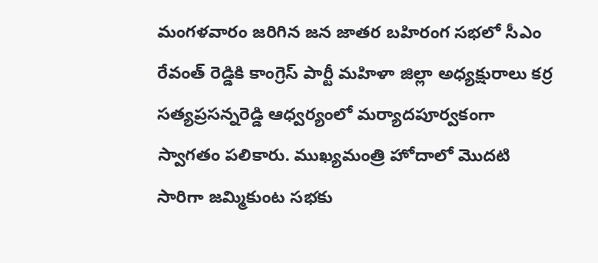మంగళవారం జరిగిన జన జాతర బహిరంగ సభలో సీఎం రేవంత్ రెడ్డికి కాంగ్రెస్ పార్టీ మహిళా జిల్లా అధ్యక్షురాలు కర్ర సత్యప్రసన్నరెడ్డి ఆధ్వర్యంలో మర్యాదపూర్వకంగా స్వాగతం పలికారు. ముఖ్యమంత్రి హోదాలో మొదటి సారిగా జమ్మికుంట సభకు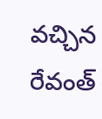వచ్చిన రేవంత్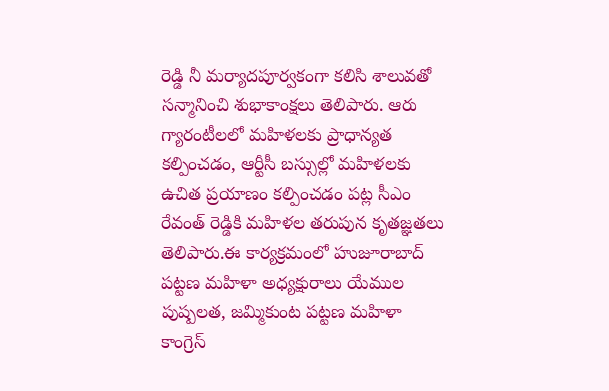రెడ్డి నీ మర్యాదపూర్వకంగా కలిసి శాలువతో సన్మానించి శుభాకాంక్షలు తెలిపారు. ఆరు గ్యారంటీలలో మహిళలకు ప్రాధాన్యత కల్పించడం, ఆర్టీసీ బస్సుల్లో మహిళలకు ఉచిత ప్రయాణం కల్పించడం పట్ల సీఎం రేవంత్ రెడ్డికి మహిళల తరుపున కృతజ్ఞతలు తెలిపారు.ఈ కార్యక్రమంలో హుజూరాబాద్ పట్టణ మహిళా అధ్యక్షురాలు యేముల పుష్పలత, జమ్మికుంట పట్టణ మహిళా కాంగ్రెస్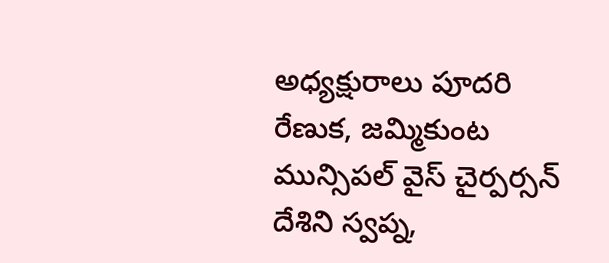అధ్యక్షురాలు పూదరి రేణుక, జమ్మికుంట మున్సిపల్ వైస్ చైర్పర్సన్ దేశిని స్వప్న,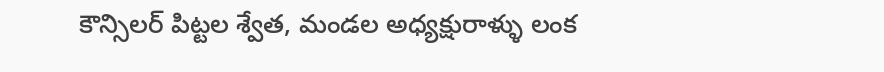కౌన్సిలర్ పిట్టల శ్వేత, మండల అధ్యక్షురాళ్ళు లంక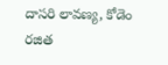దాసరి లావణ్య, కోడెం రజిత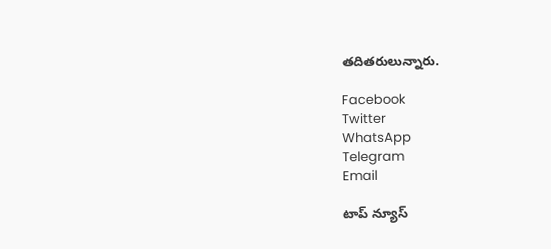తదితరులున్నారు.

Facebook
Twitter
WhatsApp
Telegram
Email

టాప్ న్యూస్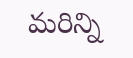మరిన్ని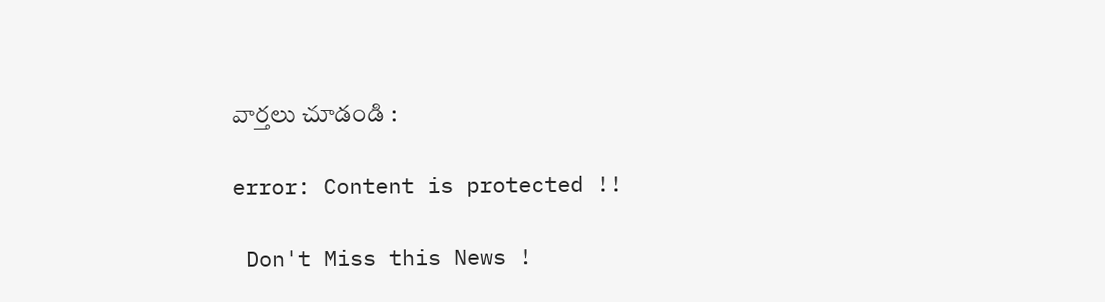వార్తలు చూడండి :

error: Content is protected !!

 Don't Miss this News !